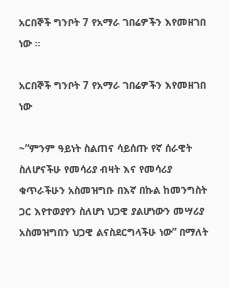አርበኞች ግንቦት 7 የአማራ ገበሬዎችን እየመዘገበ ነው ።

አርበኞች ግንቦት 7 የአማራ ገበሬዎችን እየመዘገበ ነው

~”ምንም ዓይነት ስልጠና ሳይሰጡ የኛ ሰራዊት ስለሆናችሁ የመሳሪያ ብዛት እና የመሳሪያ ቁጥራችሁን አስመዝግቡ በእኛ በኩል ከመንግስት ጋር እየተወያየን ስለሆነ ህጋዊ ያልሆነውን መሣሪያ አስመዝግበን ህጋዊ ልናስደርግላችሁ ነው” በማለት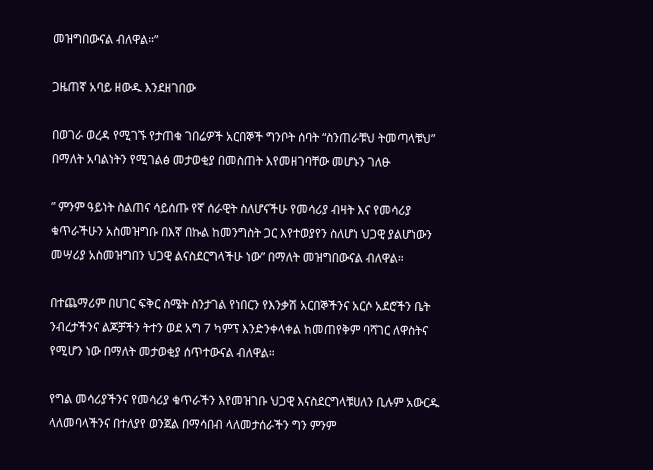መዝግበውናል ብለዋል።”

ጋዜጠኛ አባይ ዘውዱ እንደዘገበው

በወገራ ወረዳ የሚገኙ የታጠቁ ገበሬዎች አርበኞች ግንቦት ሰባት “ስንጠራቹህ ትመጣላቹህ” በማለት አባልነትን የሚገልፅ መታወቂያ በመስጠት እየመዘገባቸው መሆኑን ገለፁ

” ምንም ዓይነት ስልጠና ሳይሰጡ የኛ ሰራዊት ስለሆናችሁ የመሳሪያ ብዛት እና የመሳሪያ ቁጥራችሁን አስመዝግቡ በእኛ በኩል ከመንግስት ጋር እየተወያየን ስለሆነ ህጋዊ ያልሆነውን መሣሪያ አስመዝግበን ህጋዊ ልናስደርግላችሁ ነው” በማለት መዝግበውናል ብለዋል።

በተጨማሪም በሀገር ፍቅር ስሜት ስንታገል የነበርን የእንቃሽ አርበኞችንና አርሶ አደሮችን ቤት ንብረታችንና ልጆቻችን ትተን ወደ አግ 7 ካምፕ እንድንቀላቀል ከመጠየቅም ባሻገር ለዋስትና የሚሆን ነው በማለት መታወቂያ ሰጥተውናል ብለዋል።

የግል መሳሪያችንና የመሳሪያ ቁጥራችን እየመዝገቡ ህጋዊ እናስደርግላቹሀለን ቢሉም አውርዱ ላለመባላችንና በተለያየ ወንጀል በማሳበብ ላለመታሰራችን ግን ምንም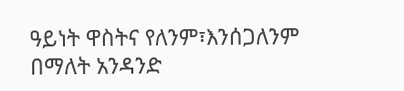ዓይነት ዋስትና የለንም፣እንሰጋለንም በማለት አንዳንድ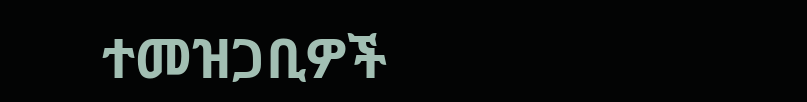ተመዝጋቢዎች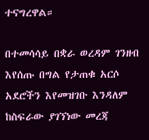ተናግረዋል።

በተመሳሳይ በቋራ ወረዳም ገንዘብ እየሰጡ በግል የታጠቁ አርሶ አደሮችን እየመዝገቡ እንዳለም ከስፍራው ያገኘነው መረጃ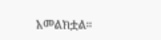አመልክቷል።